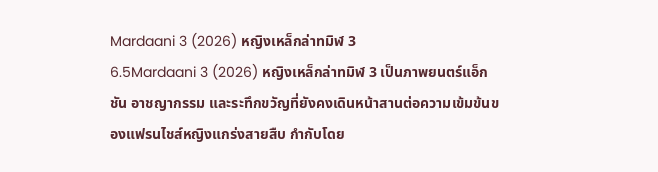Mardaani 3 (2026) หญิงเหล็กล่าทมิฬ 3
6.5Mardaani 3 (2026) หญิงเหล็กล่าทมิฬ 3 เป็นภาพยนตร์แอ็กชัน อาชญากรรม และระทึกขวัญที่ยังคงเดินหน้าสานต่อความเข้มข้นของแฟรนไชส์หญิงแกร่งสายสืบ กำกับโดย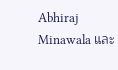Abhiraj Minawala และ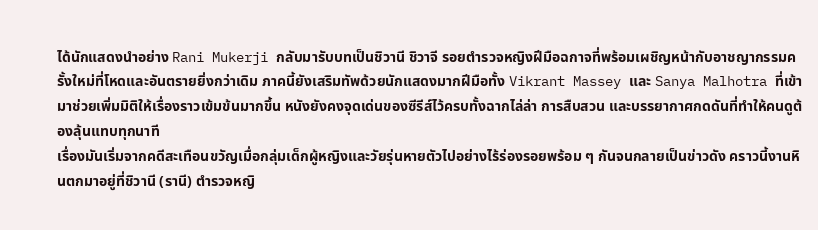ได้นักแสดงนำอย่าง Rani Mukerji กลับมารับบทเป็นชิวานี ชิวาจี รอยตำรวจหญิงฝีมือฉกาจที่พร้อมเผชิญหน้ากับอาชญากรรมครั้งใหม่ที่โหดและอันตรายยิ่งกว่าเดิม ภาคนี้ยังเสริมทัพด้วยนักแสดงมากฝีมือทั้ง Vikrant Massey และ Sanya Malhotra ที่เข้ามาช่วยเพิ่มมิติให้เรื่องราวเข้มข้นมากขึ้น หนังยังคงจุดเด่นของซีรีส์ไว้ครบทั้งฉากไล่ล่า การสืบสวน และบรรยากาศกดดันที่ทำให้คนดูต้องลุ้นแทบทุกนาที
เรื่องมันเริ่มจากคดีสะเทือนขวัญเมื่อกลุ่มเด็กผู้หญิงและวัยรุ่นหายตัวไปอย่างไร้ร่องรอยพร้อม ๆ กันจนกลายเป็นข่าวดัง คราวนี้งานหินตกมาอยู่ที่ชิวานี (รานี) ตำรวจหญิ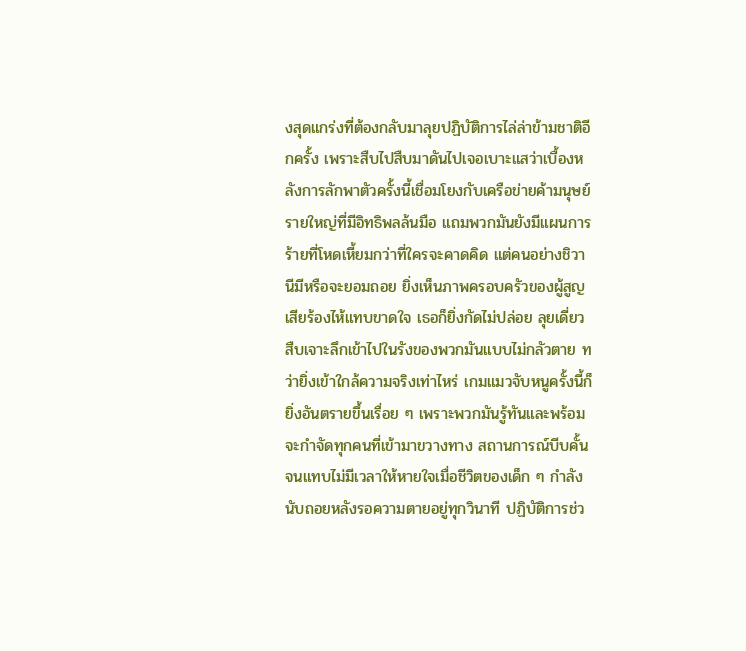งสุดแกร่งที่ต้องกลับมาลุยปฏิบัติการไล่ล่าข้ามชาติอีกครั้ง เพราะสืบไปสืบมาดันไปเจอเบาะแสว่าเบื้องหลังการลักพาตัวครั้งนี้เชื่อมโยงกับเครือข่ายค้ามนุษย์รายใหญ่ที่มีอิทธิพลล้นมือ แถมพวกมันยังมีแผนการร้ายที่โหดเหี้ยมกว่าที่ใครจะคาดคิด แต่คนอย่างชิวานีมีหรือจะยอมถอย ยิ่งเห็นภาพครอบครัวของผู้สูญเสียร้องไห้แทบขาดใจ เธอก็ยิ่งกัดไม่ปล่อย ลุยเดี่ยวสืบเจาะลึกเข้าไปในรังของพวกมันแบบไม่กลัวตาย ทว่ายิ่งเข้าใกล้ความจริงเท่าไหร่ เกมแมวจับหนูครั้งนี้ก็ยิ่งอันตรายขึ้นเรื่อย ๆ เพราะพวกมันรู้ทันและพร้อมจะกำจัดทุกคนที่เข้ามาขวางทาง สถานการณ์บีบคั้นจนแทบไม่มีเวลาให้หายใจเมื่อชีวิตของเด็ก ๆ กำลังนับถอยหลังรอความตายอยู่ทุกวินาที ปฏิบัติการช่ว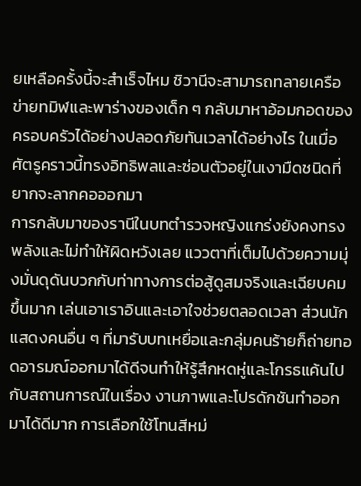ยเหลือครั้งนี้จะสำเร็จไหม ชิวานีจะสามารถทลายเครือข่ายทมิฬและพาร่างของเด็ก ๆ กลับมาหาอ้อมกอดของครอบครัวได้อย่างปลอดภัยทันเวลาได้อย่างไร ในเมื่อศัตรูคราวนี้ทรงอิทธิพลและซ่อนตัวอยู่ในเงามืดชนิดที่ยากจะลากคอออกมา
การกลับมาของรานีในบทตำรวจหญิงแกร่งยังคงทรงพลังและไม่ทำให้ผิดหวังเลย แววตาที่เต็มไปด้วยความมุ่งมั่นดุดันบวกกับท่าทางการต่อสู้ดูสมจริงและเฉียบคมขึ้นมาก เล่นเอาเราอินและเอาใจช่วยตลอดเวลา ส่วนนักแสดงคนอื่น ๆ ที่มารับบทเหยื่อและกลุ่มคนร้ายก็ถ่ายทอดอารมณ์ออกมาได้ดีจนทำให้รู้สึกหดหู่และโกรธแค้นไปกับสถานการณ์ในเรื่อง งานภาพและโปรดักชันทำออกมาได้ดีมาก การเลือกใช้โทนสีหม่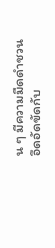น ๆ มีความมืดดำชวนอึดอัดขัดกับ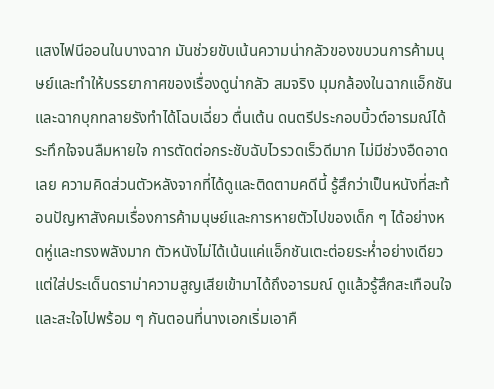แสงไฟนีออนในบางฉาก มันช่วยขับเน้นความน่ากลัวของขบวนการค้ามนุษย์และทำให้บรรยากาศของเรื่องดูน่ากลัว สมจริง มุมกล้องในฉากแอ็กชันและฉากบุกทลายรังทำได้โฉบเฉี่ยว ตื่นเต้น ดนตรีประกอบบิ้วต์อารมณ์ได้ระทึกใจจนลืมหายใจ การตัดต่อกระชับฉับไวรวดเร็วดีมาก ไม่มีช่วงอืดอาดเลย ความคิดส่วนตัวหลังจากที่ได้ดูและติดตามคดีนี้ รู้สึกว่าเป็นหนังที่สะท้อนปัญหาสังคมเรื่องการค้ามนุษย์และการหายตัวไปของเด็ก ๆ ได้อย่างหดหู่และทรงพลังมาก ตัวหนังไม่ได้เน้นแค่แอ็กชันเตะต่อยระห่ำอย่างเดียว แต่ใส่ประเด็นดราม่าความสูญเสียเข้ามาได้ถึงอารมณ์ ดูแล้วรู้สึกสะเทือนใจและสะใจไปพร้อม ๆ กันตอนที่นางเอกเริ่มเอาคื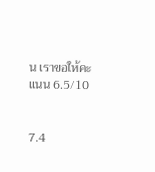น เราขอให้คะแนน 6.5/10


7.4